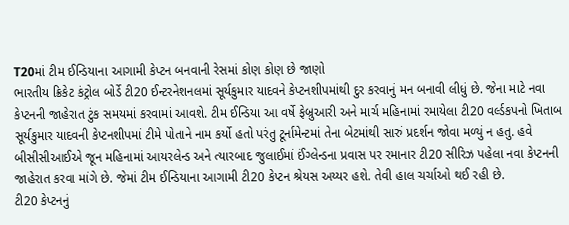T20માં ટીમ ઈન્ડિયાના આગામી કેપ્ટન બનવાની રેસમાં કોણ કોણ છે જાણો
ભારતીય ક્રિકેટ કંટ્રોલ બોર્ડે ટી20 ઈન્ટરનેશનલમાં સૂર્યકુમાર યાદવને કેપ્ટનશીપમાંથી દુર કરવાનું મન બનાવી લીધું છે. જેના માટે નવા કેપ્ટનની જાહેરાત ટુંક સમયમાં કરવામાં આવશે. ટીમ ઈન્ડિયા આ વર્ષે ફેબ્રુઆરી અને માર્ચ મહિનામાં રમાયેલા ટી20 વર્લ્ડકપનો ખિતાબ સૂર્યકુમાર યાદવની કેપ્ટનશીપમાં ટીમે પોતાને નામ કર્યો હતો પરંતુ ટૂર્નામેન્ટમાં તેના બેટમાંથી સારું પ્રદર્શન જોવા મળ્યું ન હતુ. હવે બીસીસીઆઈએ જૂન મહિનામાં આયરલેન્ડ અને ત્યારબાદ જુલાઈમાં ઈંગ્લેન્ડના પ્રવાસ પર રમાનાર ટી20 સીરિઝ પહેલા નવા કેપ્ટનની જાહેરાત કરવા માંગે છે. જેમાં ટીમ ઈન્ડિયાના આગામી ટી20 કેપ્ટન શ્રેયસ અય્યર હશે. તેવી હાલ ચર્ચાઓ થઈ રહી છે.
ટી20 કેપ્ટનનું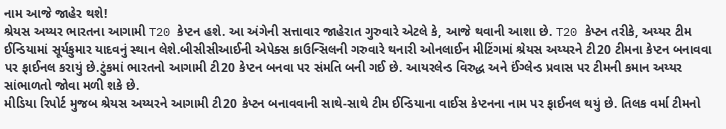નામ આજે જાહેર થશે!
શ્રેયસ અય્યર ભારતના આગામી T20 કેપ્ટન હશે. આ અંગેની સત્તાવાર જાહેરાત ગુરુવારે એટલે કે, આજે થવાની આશા છે. T20 કેપ્ટન તરીકે, અય્યર ટીમ ઈન્ડિયામાં સૂર્યકુમાર યાદવનું સ્થાન લેશે.બીસીસીઆઈની એપેક્સ કાઉન્સિલની ગરુવારે થનારી ઓનલાઈન મીટિંગમાં શ્રેયસ અય્યરને ટી20 ટીમના કેપ્ટન બનાવવા પર ફાઈનલ કરાયું છે.ટુંકમાં ભારતનો આગામી ટી20 કેપ્ટન બનવા પર સંમતિ બની ગઈ છે. આયરલેન્ડ વિરુદ્ધ અને ઈંગ્લેન્ડ પ્રવાસ પર ટીમની કમાન અય્યર સાંભાળતો જોવા મળી શકે છે.
મીડિયા રિપોર્ટ મુજબ શ્રેયસ અય્યરને આગામી ટી20 કેપ્ટન બનાવવાની સાથે-સાથે ટીમ ઈન્ડિયાના વાઈસ કેપ્ટનના નામ પર ફાઈનલ થયું છે. તિલક વર્મા ટીમનો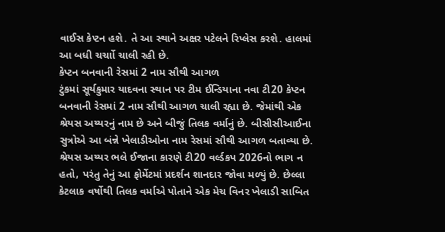વાઈસ કેપ્ટન હશે. તે આ સ્થાને અક્ષર પટેલને રિપ્લેસ કરશે. હાલમાં આ બધી ચર્ચાો ચાલી રહી છે.
કેપ્ટન બનવાની રેસમાં 2 નામ સૌથી આગળ
ટુંકમાં સૂર્યકુમાર યાદવના સ્થાન પર ટીમ ઈન્ડિયાના નવા ટી20 કેપ્ટન બનવાની રેસમાં 2 નામ સૌથી આગળ ચાલી રહ્યા છે. જેમાંથી એક શ્રેયસ અય્યરનું નામ છે અને બીજું તિલક વર્માનું છે. બીસીસીઆઈના સુત્રોએ આ બંન્ને ખેલાડીઓના નામ રેસમાં સૌથી આગળ બતાવ્યા છે.
શ્રેયસ અય્યર ભલે ઈજાના કારણે ટી20 વર્લ્ડકપ 2026નો ભાગ ન હતો, પરંતુ તેનું આ ફોર્મેટમાં પ્રદર્શન શાનદાર જોવા મળ્યું છે. છેલ્લા કેટલાક વર્ષોથી તિલક વર્માએ પોતાને એક મેચ વિનર ખેલાડી સાબિત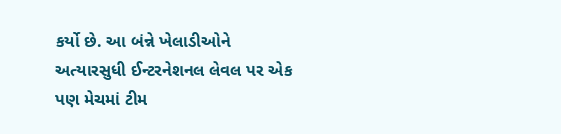કર્યો છે. આ બંન્ને ખેલાડીઓને અત્યારસુધી ઈન્ટરનેશનલ લેવલ પર એક પણ મેચમાં ટીમ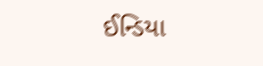ઈન્ડિયા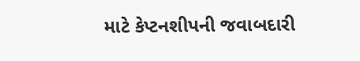માટે કેપ્ટનશીપની જવાબદારી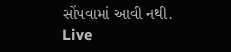સોંપવામાં આવી નથી.
Live